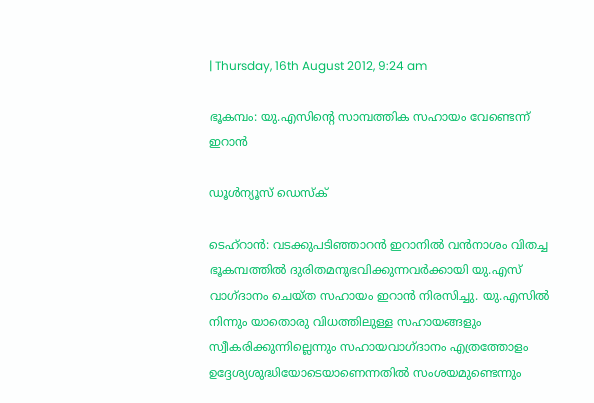| Thursday, 16th August 2012, 9:24 am

ഭൂകമ്പം: യു.എസിന്റെ സാമ്പത്തിക സഹായം വേണ്ടെന്ന് ഇറാന്‍

ഡൂള്‍ന്യൂസ് ഡെസ്‌ക്

ടെഹ്‌റാന്‍: വടക്കുപടിഞ്ഞാറന്‍ ഇറാനില്‍ വന്‍നാശം വിതച്ച ഭൂകമ്പത്തില്‍ ദുരിതമനുഭവിക്കുന്നവര്‍ക്കായി യു.എസ് വാഗ്ദാനം ചെയ്ത സഹായം ഇറാന്‍ നിരസിച്ചു. യു.എസില്‍ നിന്നും യാതൊരു വിധത്തിലുള്ള സഹായങ്ങളും സ്വീകരിക്കുന്നില്ലെന്നും സഹായവാഗ്ദാനം എത്രത്തോളം ഉദ്ദേശ്യശുദ്ധിയോടെയാണെന്നതില്‍ സംശയമുണ്ടെന്നും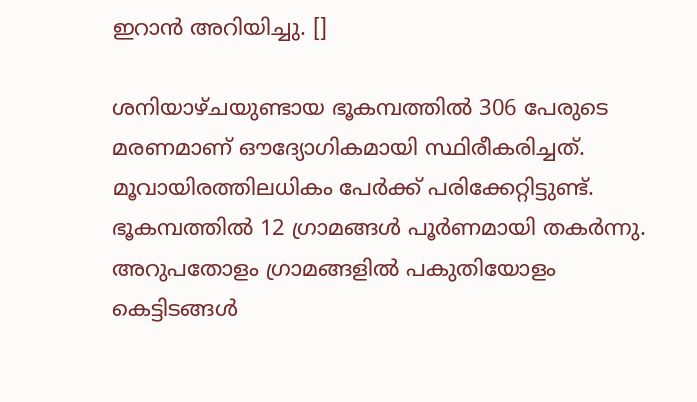ഇറാന്‍ അറിയിച്ചു. []

ശനിയാഴ്ചയുണ്ടായ ഭൂകമ്പത്തില്‍ 306 പേരുടെ മരണമാണ് ഔദ്യോഗികമായി സ്ഥിരീകരിച്ചത്. മൂവായിരത്തിലധികം പേര്‍ക്ക് പരിക്കേറ്റിട്ടുണ്ട്. ഭൂകമ്പത്തില്‍ 12 ഗ്രാമങ്ങള്‍ പൂര്‍ണമായി തകര്‍ന്നു. അറുപതോളം ഗ്രാമങ്ങളില്‍ പകുതിയോളം കെട്ടിടങ്ങള്‍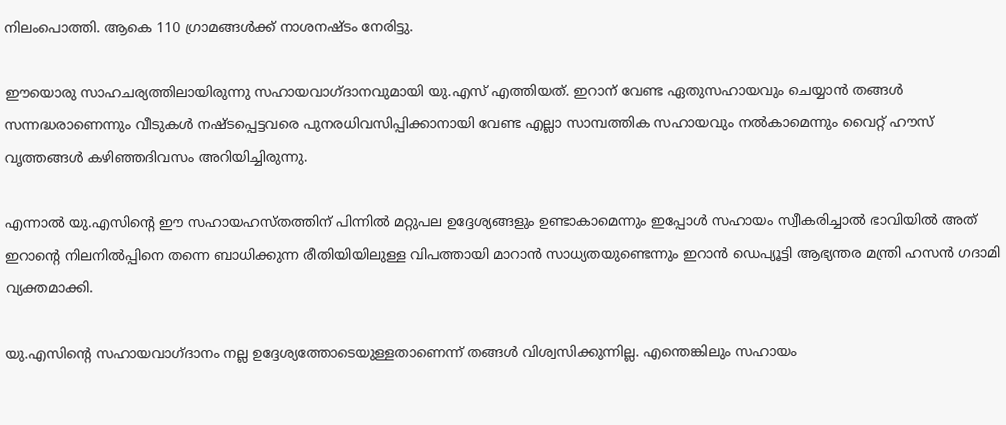നിലംപൊത്തി. ആകെ 110 ഗ്രാമങ്ങള്‍ക്ക് നാശനഷ്ടം നേരിട്ടു.

ഈയൊരു സാഹചര്യത്തിലായിരുന്നു സഹായവാഗ്ദാനവുമായി യു.എസ് എത്തിയത്. ഇറാന് വേണ്ട ഏതുസഹായവും ചെയ്യാന്‍ തങ്ങള്‍ സന്നദ്ധരാണെന്നും വീടുകള്‍ നഷ്ടപ്പെട്ടവരെ പുനരധിവസിപ്പിക്കാനായി വേണ്ട എല്ലാ സാമ്പത്തിക സഹായവും നല്‍കാമെന്നും വൈറ്റ് ഹൗസ് വൃത്തങ്ങള്‍ കഴിഞ്ഞദിവസം അറിയിച്ചിരുന്നു.

എന്നാല്‍ യു.എസിന്റെ ഈ സഹായഹസ്തത്തിന് പിന്നില്‍ മറ്റുപല ഉദ്ദേശ്യങ്ങളും ഉണ്ടാകാമെന്നും ഇപ്പോള്‍ സഹായം സ്വീകരിച്ചാല്‍ ഭാവിയില്‍ അത് ഇറാന്റെ നിലനില്‍പ്പിനെ തന്നെ ബാധിക്കുന്ന രീതിയിയിലുള്ള വിപത്തായി മാറാന്‍ സാധ്യതയുണ്ടെന്നും ഇറാന്‍ ഡെപ്യൂട്ടി ആഭ്യന്തര മന്ത്രി ഹസന്‍ ഗദാമി വ്യക്തമാക്കി.

യു.എസിന്റെ സഹായവാഗ്ദാനം നല്ല ഉദ്ദേശ്യത്തോടെയുള്ളതാണെന്ന് തങ്ങള്‍ വിശ്വസിക്കുന്നില്ല. എന്തെങ്കിലും സഹായം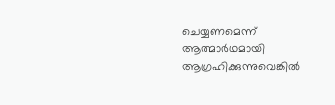ചെയ്യണമെന്ന് ആത്മാര്‍ഥമായി ആഗ്രഹിക്കുന്നുവെങ്കില്‍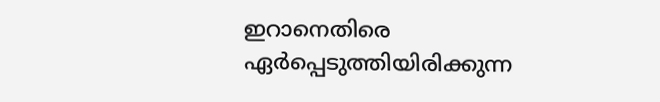ഇറാനെതിരെ ഏര്‍പ്പെടുത്തിയിരിക്കുന്ന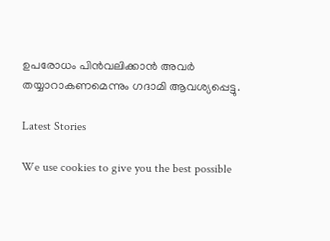ഉപരോധം പിന്‍വലിക്കാന്‍ അവര്‍ തയ്യാറാകണമെന്നും ഗദാമി ആവശ്യപ്പെട്ടു.

Latest Stories

We use cookies to give you the best possible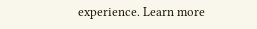experience. Learn more